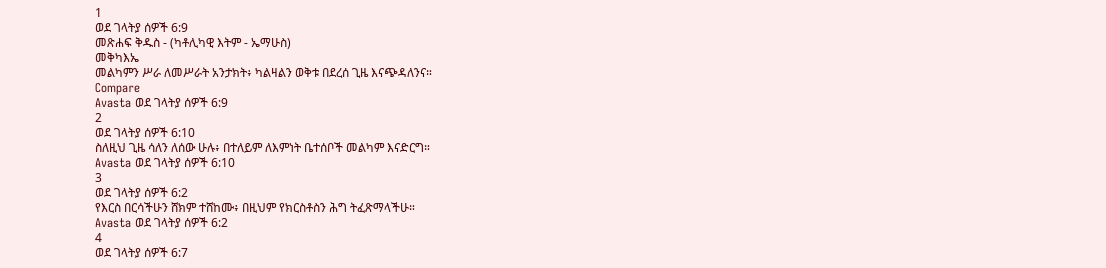1
ወደ ገላትያ ሰዎች 6:9
መጽሐፍ ቅዱስ - (ካቶሊካዊ እትም - ኤማሁስ)
መቅካእኤ
መልካምን ሥራ ለመሥራት አንታክት፥ ካልዛልን ወቅቱ በደረሰ ጊዜ እናጭዳለንና።
Compare
Avasta ወደ ገላትያ ሰዎች 6:9
2
ወደ ገላትያ ሰዎች 6:10
ስለዚህ ጊዜ ሳለን ለሰው ሁሉ፥ በተለይም ለእምነት ቤተሰቦች መልካም እናድርግ።
Avasta ወደ ገላትያ ሰዎች 6:10
3
ወደ ገላትያ ሰዎች 6:2
የእርስ በርሳችሁን ሸክም ተሸከሙ፥ በዚህም የክርስቶስን ሕግ ትፈጽማላችሁ።
Avasta ወደ ገላትያ ሰዎች 6:2
4
ወደ ገላትያ ሰዎች 6:7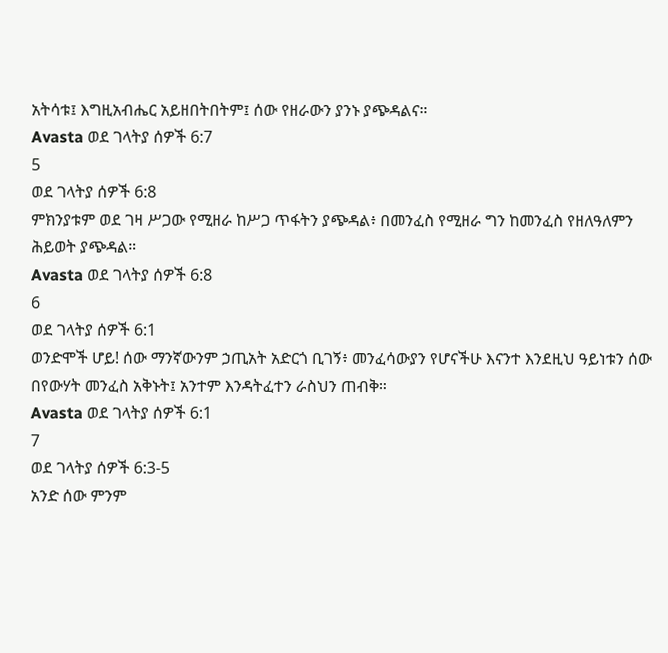አትሳቱ፤ እግዚአብሔር አይዘበትበትም፤ ሰው የዘራውን ያንኑ ያጭዳልና።
Avasta ወደ ገላትያ ሰዎች 6:7
5
ወደ ገላትያ ሰዎች 6:8
ምክንያቱም ወደ ገዛ ሥጋው የሚዘራ ከሥጋ ጥፋትን ያጭዳል፥ በመንፈስ የሚዘራ ግን ከመንፈስ የዘለዓለምን ሕይወት ያጭዳል።
Avasta ወደ ገላትያ ሰዎች 6:8
6
ወደ ገላትያ ሰዎች 6:1
ወንድሞች ሆይ! ሰው ማንኛውንም ኃጢአት አድርጎ ቢገኝ፥ መንፈሳውያን የሆናችሁ እናንተ እንደዚህ ዓይነቱን ሰው በየውሃት መንፈስ አቅኑት፤ አንተም እንዳትፈተን ራስህን ጠብቅ።
Avasta ወደ ገላትያ ሰዎች 6:1
7
ወደ ገላትያ ሰዎች 6:3-5
አንድ ሰው ምንም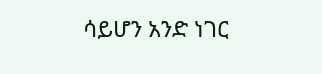ሳይሆን አንድ ነገር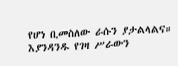የሆነ ቢመስለው ራሱን ያታልላልና። እያንዳንዱ የገዛ ሥራውን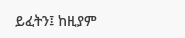ይፈትን፤ ከዚያም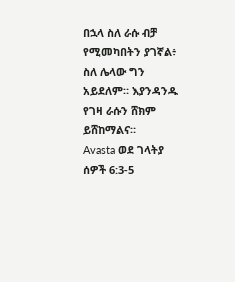በኋላ ስለ ራሱ ብቻ የሚመካበትን ያገኛል፥ ስለ ሌላው ግን አይደለም። እያንዳንዱ የገዛ ራሱን ሸክም ይሸከማልና።
Avasta ወደ ገላትያ ሰዎች 6:3-5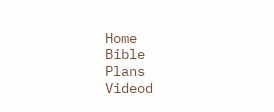Home
Bible
Plans
Videod